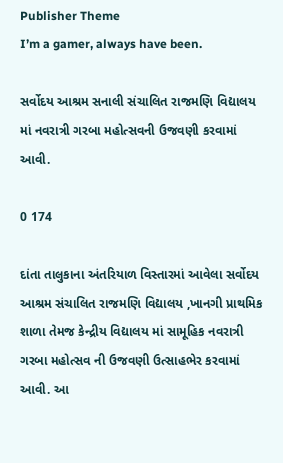Publisher Theme
I’m a gamer, always have been.

સર્વોદય આશ્રમ સનાલી સંચાલિત રાજમણિ વિદ્યાલય માં નવરાત્રી ગરબા મહોત્સવની ઉજવણી કરવામાં આવી.

0 174

દાંતા તાલુકાના અંતરિયાળ વિસ્તારમાં આવેલા સર્વોદય આશ્રમ સંચાલિત રાજમણિ વિદ્યાલય ,ખાનગી પ્રાથમિક શાળા તેમજ કેન્દ્રીય વિદ્યાલય માં સામૂહિક નવરાત્રી ગરબા મહોત્સવ ની ઉજવણી ઉત્સાહભેર કરવામાં આવી. આ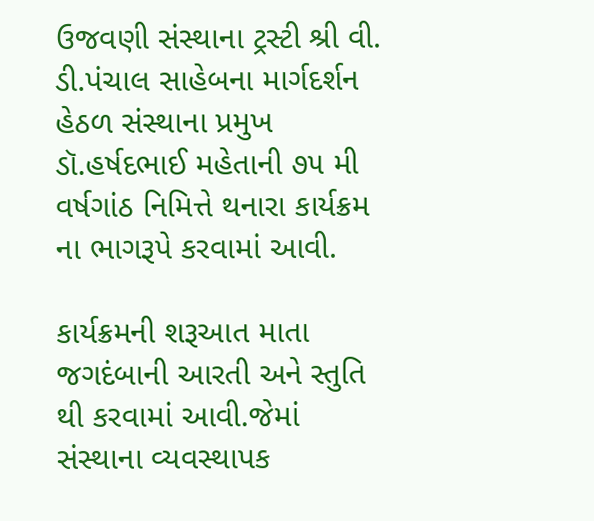ઉજવણી સંસ્થાના ટ્રસ્ટી શ્રી વી. ડી.પંચાલ સાહેબના માર્ગદર્શન હેઠળ સંસ્થાના પ્રમુખ ડૉ.હર્ષદભાઈ મહેતાની ૭૫ મી વર્ષગાંઠ નિમિત્તે થનારા કાર્યક્રમ ના ભાગરૂપે કરવામાં આવી.

કાર્યક્રમની શરૂઆત માતા જગદંબાની આરતી અને સ્તુતિ થી કરવામાં આવી.જેમાં સંસ્થાના વ્યવસ્થાપક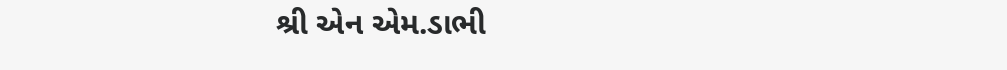શ્રી એન એમ.ડાભી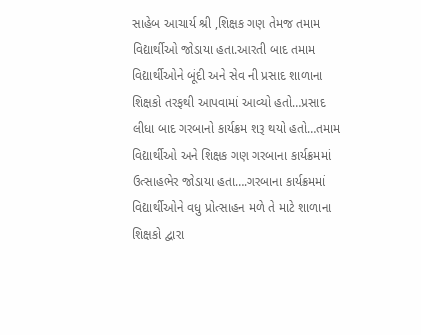સાહેબ આચાર્ય શ્રી ,શિક્ષક ગણ તેમજ તમામ વિદ્યાર્થીઓ જોડાયા હતા.આરતી બાદ તમામ વિદ્યાર્થીઓને બૂંદી અને સેવ ની પ્રસાદ શાળાના શિક્ષકો તરફથી આપવામાં આવ્યો હતો…પ્રસાદ લીધા બાદ ગરબાનો કાર્યક્રમ શરૂ થયો હતો…તમામ વિદ્યાર્થીઓ અને શિક્ષક ગણ ગરબાના કાર્યક્રમમાં ઉત્સાહભેર જોડાયા હતા….ગરબાના કાર્યક્રમમાં વિદ્યાર્થીઓને વધુ પ્રોત્સાહન મળે તે માટે શાળાના શિક્ષકો દ્વારા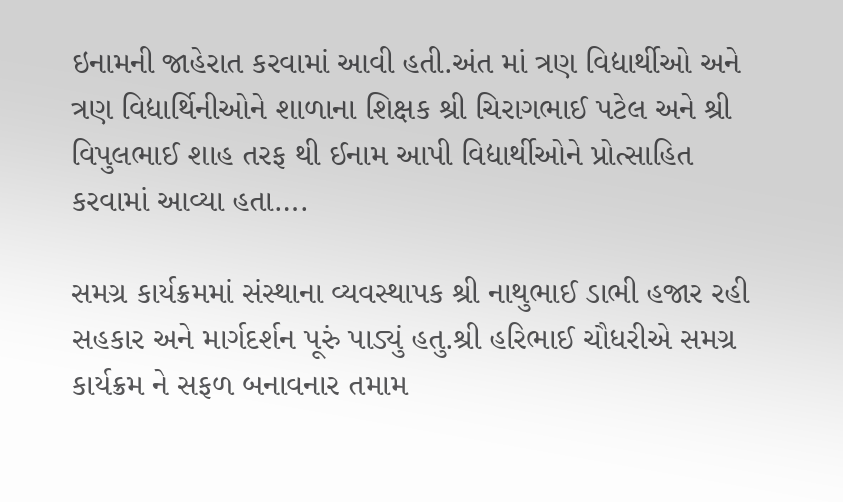ઇનામની જાહેરાત કરવામાં આવી હતી.અંત માં ત્રણ વિદ્યાર્થીઓ અને ત્રણ વિદ્યાર્થિનીઓને શાળાના શિક્ષક શ્રી ચિરાગભાઈ પટેલ અને શ્રી વિપુલભાઈ શાહ તરફ થી ઈનામ આપી વિદ્યાર્થીઓને પ્રોત્સાહિત કરવામાં આવ્યા હતા….

સમગ્ર કાર્યક્રમમાં સંસ્થાના વ્યવસ્થાપક શ્રી નાથુભાઈ ડાભી હજાર રહી સહકાર અને માર્ગદર્શન પૂરું પાડ્યું હતુ.શ્રી હરિભાઈ ચૌધરીએ સમગ્ર કાર્યક્રમ ને સફળ બનાવનાર તમામ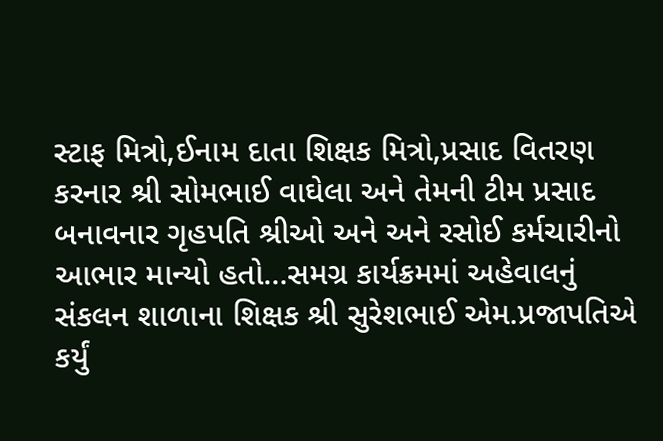સ્ટાફ મિત્રો,ઈનામ દાતા શિક્ષક મિત્રો,પ્રસાદ વિતરણ કરનાર શ્રી સોમભાઈ વાઘેલા અને તેમની ટીમ પ્રસાદ બનાવનાર ગૃહપતિ શ્રીઓ અને અને રસોઈ કર્મચારીનો આભાર માન્યો હતો…સમગ્ર કાર્યક્રમમાં અહેવાલનું સંકલન શાળાના શિક્ષક શ્રી સુરેશભાઈ એમ.પ્રજાપતિએ કર્યું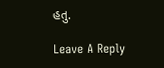હતુ.

Leave A Reply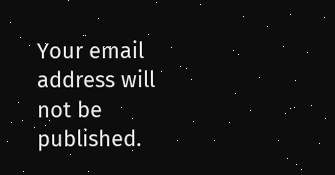Your email address will not be published.